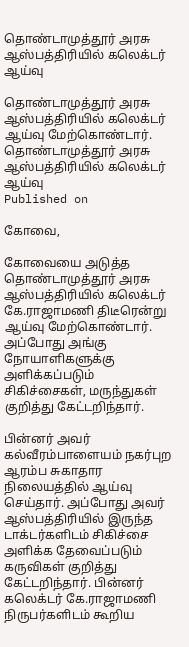தொண்டாமுத்தூர் அரசு ஆஸ்பத்திரியில் கலெக்டர் ஆய்வு

தொண்டாமுத்தூர் அரசு ஆஸ்பத்திரியில் கலெக்டர் ஆய்வு மேற்கொண்டார்.
தொண்டாமுத்தூர் அரசு ஆஸ்பத்திரியில் கலெக்டர் ஆய்வு
Published on

கோவை,

கோவையை அடுத்த தொண்டாமுத்தூர் அரசு ஆஸ்பத்திரியில் கலெக்டர் கே.ராஜாமணி திடீரென்று ஆய்வு மேற்கொண்டார். அப்போது அங்கு நோயாளிகளுக்கு அளிக்கப்படும் சிகிச்சைகள், மருந்துகள் குறித்து கேட்டறிந்தார்.

பின்னர் அவர் கல்வீரம்பாளையம் நகர்புற ஆரம்ப சுகாதார நிலையத்தில் ஆய்வு செய்தார். அப்போது அவர் ஆஸ்பத்திரியில் இருந்த டாக்டர்களிடம் சிகிச்சை அளிக்க தேவைப்படும் கருவிகள் குறித்து கேட்டறிந்தார். பின்னர் கலெக்டர் கே.ராஜாமணி நிருபர்களிடம் கூறிய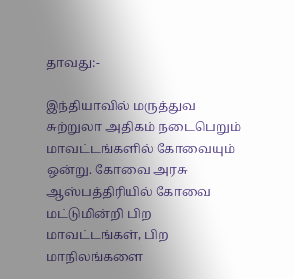தாவது:-

இந்தியாவில் மருத்துவ சுற்றுலா அதிகம் நடைபெறும் மாவட்டங்களில் கோவையும் ஒன்று. கோவை அரசு ஆஸ்பத்திரியில் கோவை மட்டுமின்றி பிற மாவட்டங்கள், பிற மாநிலங்களை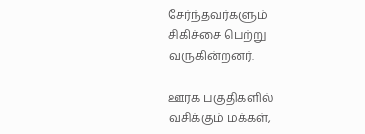சேர்ந்தவர்களும் சிகிச்சை பெற்று வருகின்றனர்.

ஊரக பகுதிகளில் வசிக்கும் மக்கள்,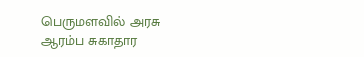பெருமளவில் அரசு ஆரம்ப சுகாதார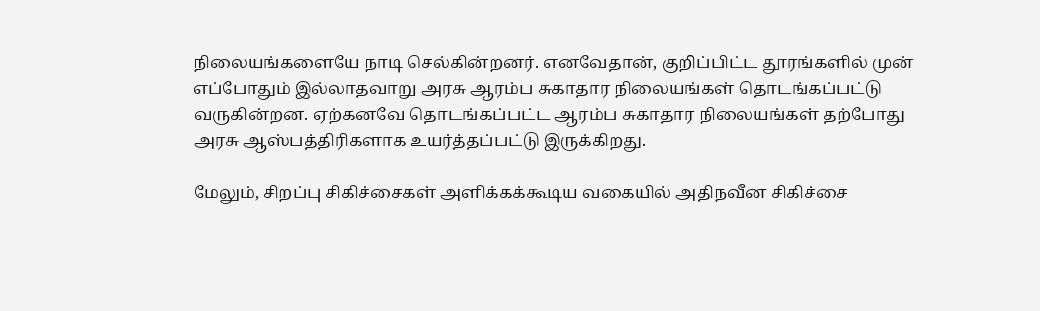நிலையங்களையே நாடி செல்கின்றனர். எனவேதான், குறிப்பிட்ட தூரங்களில் முன் எப்போதும் இல்லாதவாறு அரசு ஆரம்ப சுகாதார நிலையங்கள் தொடங்கப்பட்டு வருகின்றன. ஏற்கனவே தொடங்கப்பட்ட ஆரம்ப சுகாதார நிலையங்கள் தற்போது அரசு ஆஸ்பத்திரிகளாக உயர்த்தப்பட்டு இருக்கிறது.

மேலும், சிறப்பு சிகிச்சைகள் அளிக்கக்கூடிய வகையில் அதிநவீன சிகிச்சை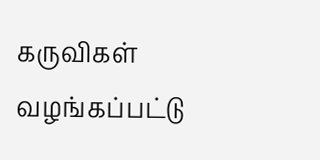கருவிகள் வழங்கப்பட்டு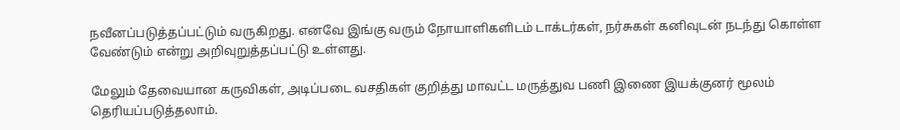நவீனப்படுத்தப்பட்டும் வருகிறது. எனவே இங்கு வரும் நோயாளிகளிடம் டாக்டர்கள், நர்சுகள் கனிவுடன் நடந்து கொள்ள வேண்டும் என்று அறிவுறுத்தப்பட்டு உள்ளது.

மேலும் தேவையான கருவிகள், அடிப்படை வசதிகள் குறித்து மாவட்ட மருத்துவ பணி இணை இயக்குனர் மூலம் தெரியப்படுத்தலாம்.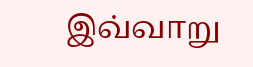இவ்வாறு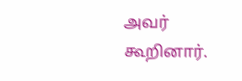அவர் கூறினார்.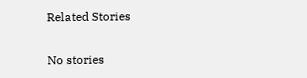Related Stories

No stories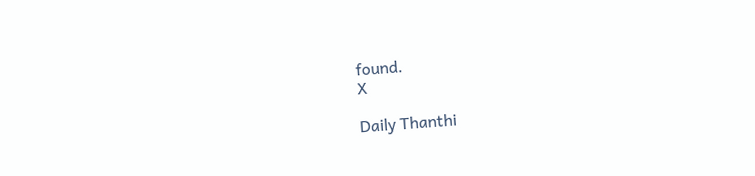found.
X

Daily Thanthi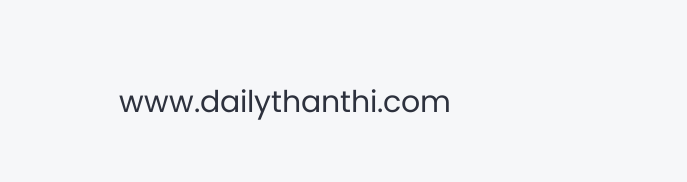www.dailythanthi.com